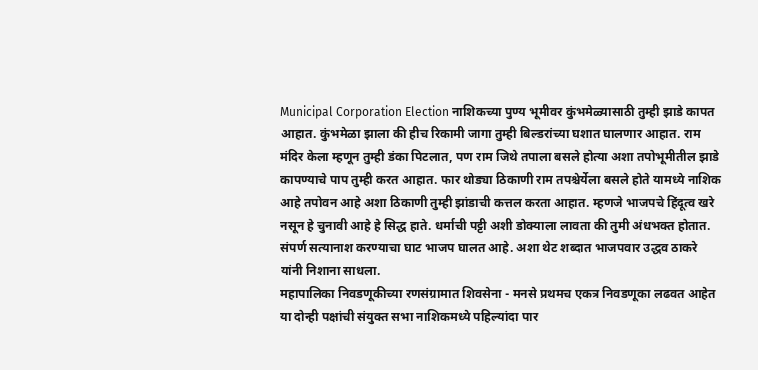Municipal Corporation Election नाशिकच्या पुण्य भूमीवर कुंभमेळ्यासाठी तुम्ही झाडे कापत आहात. कुंभमेळा झाला की हीच रिकामी जागा तुम्ही बिल्डरांच्या घशात घालणार आहात. राम मंदिर केला म्हणून तुम्ही डंका पिटलात, पण राम जिथे तपाला बसले होत्या अशा तपोभूमीतील झाडे कापण्याचे पाप तुम्ही करत आहात. फार थोड्या ठिकाणी राम तपश्चेर्येला बसले होते यामध्ये नाशिक आहे तपोवन आहे अशा ठिकाणी तुम्ही झांडाची कत्तल करता आहात. म्हणजे भाजपचे हिंदूत्व खरे नसून हे चुनावी आहे हे सिद्ध हाते. धर्माची पट्टी अशी डोक्याला लावता की तुमी अंधभक्त होतात. संपर्ण सत्यानाश करण्याचा घाट भाजप घालत आहे. अशा थेट शब्दात भाजपवार उद्धव ठाकरे यांनी निशाना साधला.
महापालिका निवडणूकीच्या रणसंग्रामात शिवसेना - मनसे प्रथमच एकत्र निवडणूका लढवत आहेत या दोन्ही पक्षांची संयुक्त सभा नाशिकमध्ये पहिल्यांदा पार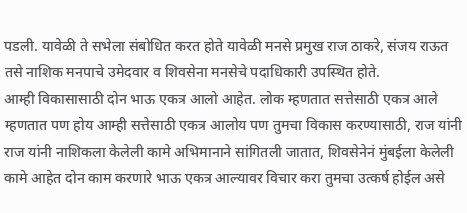पडली. यावेळी ते सभेला संबोधित करत होते यावेळी मनसे प्रमुख राज ठाकरे, संजय राऊत तसे नाशिक मनपाचे उमेदवार व शिवसेना मनसेचे पदाधिकारी उपस्थित होते.
आम्ही विकासासाठी दोन भाऊ एकत्र आलो आहेत. लोक म्हणतात सत्तेसाठी एकत्र आले म्हणतात पण होय आम्ही सत्तेसाठी एकत्र आलोय पण तुमचा विकास करण्यासाठी, राज यांनी राज यांनी नाशिकला केलेली कामे अभिमानाने सांगितली जातात, शिवसेनेनं मुंबईला केलेली कामे आहेत दोन काम करणारे भाऊ एकत्र आल्यावर विचार करा तुमचा उत्कर्ष होईल असे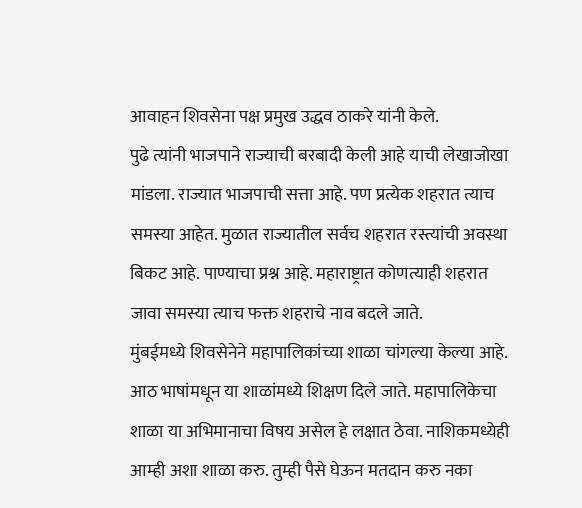आवाहन शिवसेना पक्ष प्रमुख उद्धव ठाकरे यांनी केले.
पुढे त्यांनी भाजपाने राज्याची बरबादी केली आहे याची लेखाजोखा मांडला. राज्यात भाजपाची सत्ता आहे. पण प्रत्येक शहरात त्याच समस्या आहेत. मुळात राज्यातील सर्वच शहरात रस्त्यांची अवस्था बिकट आहे. पाण्याचा प्रश्न आहे. महाराष्ट्रात कोणत्याही शहरात जावा समस्या त्याच फक्त शहराचे नाव बदले जाते.
मुंबईमध्ये शिवसेनेने महापालिकांच्या शाळा चांगल्या केल्या आहे. आठ भाषांमधून या शाळांमध्ये शिक्षण दिले जाते. महापालिकेचा शाळा या अभिमानाचा विषय असेल हे लक्षात ठेवा. नाशिकमध्येही आम्ही अशा शाळा करु. तुम्ही पैसे घेऊन मतदान करु नका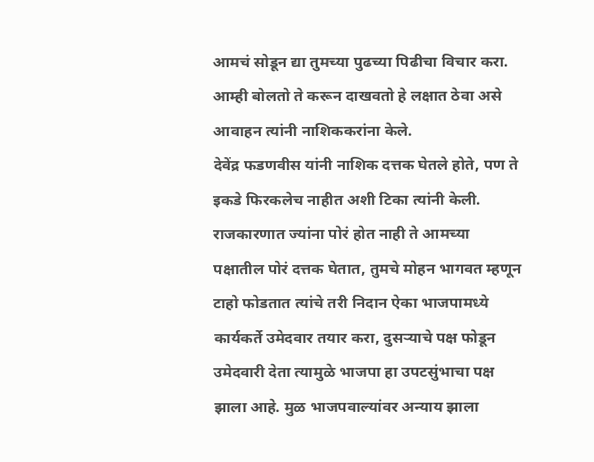आमचं सोडून द्या तुमच्या पुढच्या पिढीचा विचार करा. आम्ही बोलतो ते करून दाखवतो हे लक्षात ठेवा असे आवाहन त्यांनी नाशिककरांना केले.
देवेंद्र फडणवीस यांनी नाशिक दत्तक घेतले होते, पण ते इकडे फिरकलेच नाहीत अशी टिका त्यांनी केली. राजकारणात ज्यांना पोरं होत नाही ते आमच्या पक्षातील पोरं दत्तक घेतात, तुमचे मोहन भागवत म्हणून टाहो फोडतात त्यांचे तरी निदान ऐका भाजपामध्ये कार्यकर्ते उमेदवार तयार करा, दुसऱ्याचे पक्ष फोडून उमेदवारी देता त्यामुळे भाजपा हा उपटसुंभाचा पक्ष झाला आहे. मुळ भाजपवाल्यांवर अन्याय झाला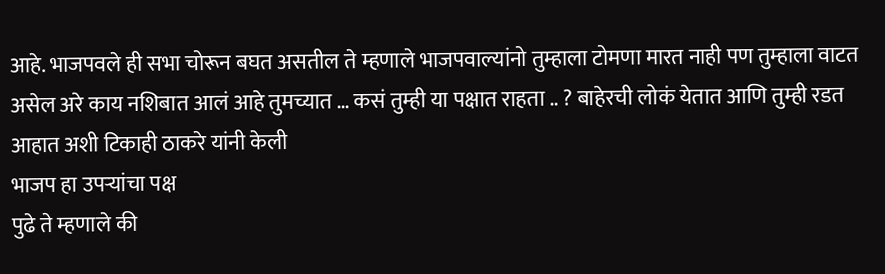आहे. भाजपवले ही सभा चोरून बघत असतील ते म्हणाले भाजपवाल्यांनो तुम्हाला टोमणा मारत नाही पण तुम्हाला वाटत असेल अरे काय नशिबात आलं आहे तुमच्यात … कसं तुम्ही या पक्षात राहता .. ? बाहेरची लोकं येतात आणि तुम्ही रडत आहात अशी टिकाही ठाकरे यांनी केली
भाजप हा उपऱ्यांचा पक्ष
पुढे ते म्हणाले की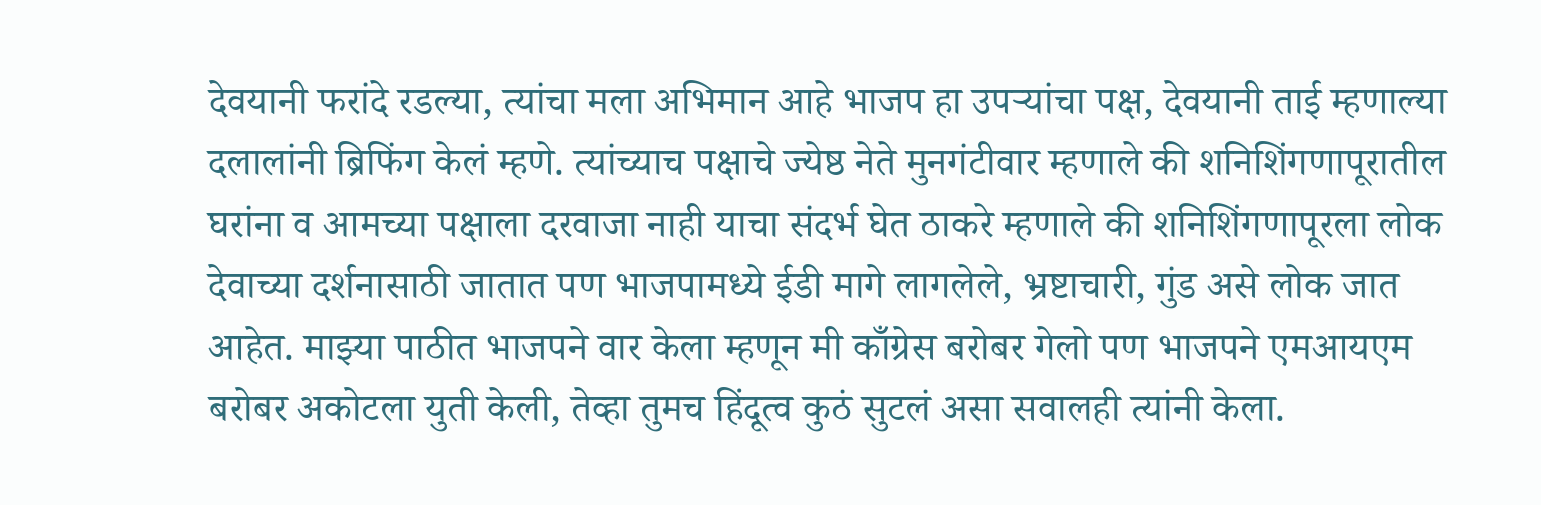देवयानी फरांदे रडल्या, त्यांचा मला अभिमान आहे भाजप हा उपऱ्यांचा पक्ष, देवयानी ताई म्हणाल्या दलालांनी ब्रिफिंग केलं म्हणे. त्यांच्याच पक्षाचे ज्येष्ठ नेते मुनगंटीवार म्हणाले की शनिशिंगणापूरातील घरांना व आमच्या पक्षाला दरवाजा नाही याचा संदर्भ घेत ठाकरे म्हणाले की शनिशिंगणापूरला लोक देवाच्या दर्शनासाठी जातात पण भाजपामध्ये ईडी मागे लागलेले, भ्रष्टाचारी, गुंड असे लोक जात आहेत. माझ्या पाठीत भाजपने वार केला म्हणून मी काँग्रेस बरोबर गेलो पण भाजपने एमआयएम बरोबर अकोटला युती केली, तेव्हा तुमच हिंदूत्व कुठं सुटलं असा सवालही त्यांनी केला.